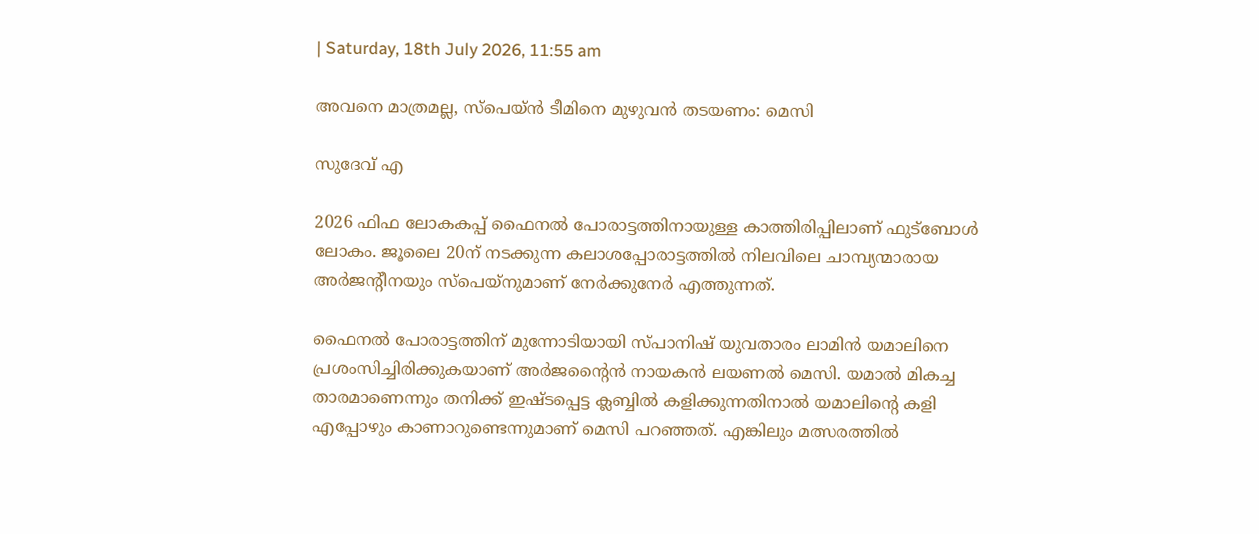| Saturday, 18th July 2026, 11:55 am

അവനെ മാത്രമല്ല, സ്പെയ്ന്‍ ടീമിനെ മുഴുവന്‍ തടയണം: മെസി

സുദേവ് എ

2026 ഫിഫ ലോകകപ്പ് ഫൈനല്‍ പോരാട്ടത്തിനായുള്ള കാത്തിരിപ്പിലാണ് ഫുട്‌ബോള്‍ ലോകം. ജൂലൈ 20ന് നടക്കുന്ന കലാശപ്പോരാട്ടത്തില്‍ നിലവിലെ ചാമ്പ്യന്മാരായ അര്‍ജന്റീനയും സ്പെയ്നുമാണ് നേര്‍ക്കുനേര്‍ എത്തുന്നത്.

ഫൈനല്‍ പോരാട്ടത്തിന് മുന്നോടിയായി സ്പാനിഷ് യുവതാരം ലാമിന്‍ യമാലിനെ പ്രശംസിച്ചിരിക്കുകയാണ് അര്‍ജന്റൈന്‍ നായകന്‍ ലയണല്‍ മെസി. യമാല്‍ മികച്ച താരമാണെന്നും തനിക്ക് ഇഷ്ടപ്പെട്ട ക്ലബ്ബില്‍ കളിക്കുന്നതിനാല്‍ യമാലിന്റെ കളി എപ്പോഴും കാണാറുണ്ടെന്നുമാണ് മെസി പറഞ്ഞത്. എങ്കിലും മത്സരത്തില്‍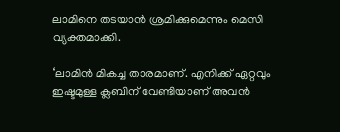ലാമിനെ തടയാന്‍ ശ്രമിക്കുമെന്നും മെസി വ്യക്തമാക്കി.

‘ലാമിന്‍ മികച്ച താരമാണ്. എനിക്ക് ഏറ്റവും ഇഷ്ടമുള്ള ക്ലബിന് വേണ്ടിയാണ് അവന്‍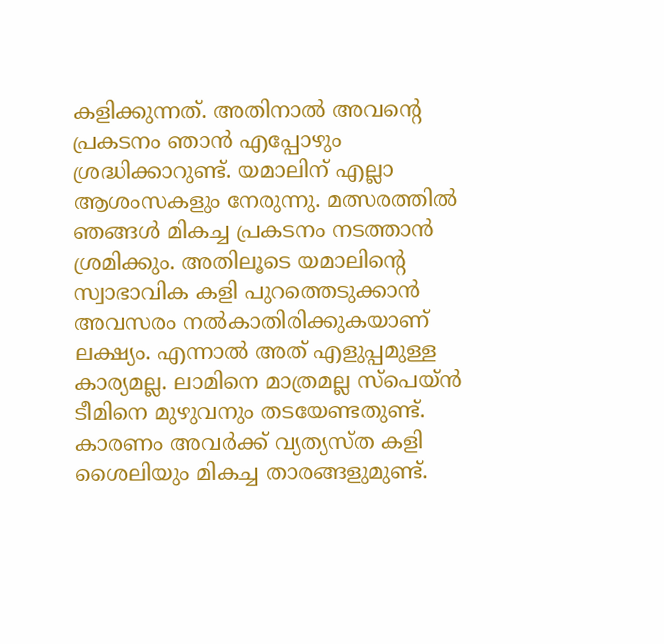കളിക്കുന്നത്. അതിനാല്‍ അവന്റെ പ്രകടനം ഞാന്‍ എപ്പോഴും ശ്രദ്ധിക്കാറുണ്ട്. യമാലിന് എല്ലാ ആശംസകളും നേരുന്നു. മത്സരത്തില്‍ ഞങ്ങള്‍ മികച്ച പ്രകടനം നടത്താന്‍ ശ്രമിക്കും. അതിലൂടെ യമാലിന്റെ സ്വാഭാവിക കളി പുറത്തെടുക്കാന്‍ അവസരം നല്‍കാതിരിക്കുകയാണ് ലക്ഷ്യം. എന്നാല്‍ അത് എളുപ്പമുള്ള കാര്യമല്ല. ലാമിനെ മാത്രമല്ല സ്പെയ്ന്‍ ടീമിനെ മുഴുവനും തടയേണ്ടതുണ്ട്. കാരണം അവര്‍ക്ക് വ്യത്യസ്ത കളി ശൈലിയും മികച്ച താരങ്ങളുമുണ്ട്.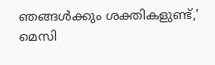ഞങ്ങള്‍ക്കും ശക്തികളുണ്ട്,’ മെസി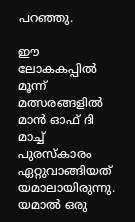പറഞ്ഞു.

ഈ ലോകകപ്പില്‍ മൂന്ന് മത്സരങ്ങളില്‍ മാന്‍ ഓഫ് ദി മാച്ച് പുരസ്‌കാരം ഏറ്റുവാങ്ങിയത് യമാലായിരുന്നു. യമാല്‍ ഒരു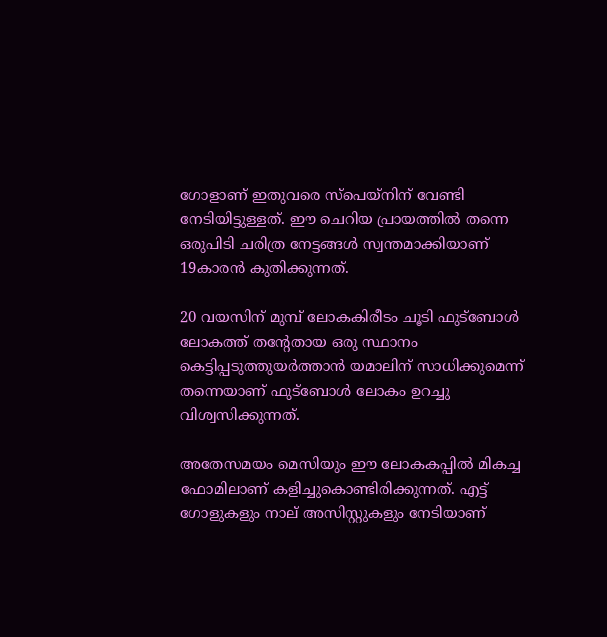ഗോളാണ് ഇതുവരെ സ്പെയ്നിന് വേണ്ടി നേടിയിട്ടുള്ളത്. ഈ ചെറിയ പ്രായത്തില്‍ തന്നെ ഒരുപിടി ചരിത്ര നേട്ടങ്ങള്‍ സ്വന്തമാക്കിയാണ് 19കാരന്‍ കുതിക്കുന്നത്.

20 വയസിന് മുമ്പ് ലോകകിരീടം ചൂടി ഫുട്‌ബോള്‍ ലോകത്ത് തന്റേതായ ഒരു സ്ഥാനം കെട്ടിപ്പടുത്തുയര്‍ത്താന്‍ യമാലിന് സാധിക്കുമെന്ന് തന്നെയാണ് ഫുട്‌ബോള്‍ ലോകം ഉറച്ചു വിശ്വസിക്കുന്നത്.

അതേസമയം മെസിയും ഈ ലോകകപ്പില്‍ മികച്ച ഫോമിലാണ് കളിച്ചുകൊണ്ടിരിക്കുന്നത്. എട്ട് ഗോളുകളും നാല് അസിസ്റ്റുകളും നേടിയാണ്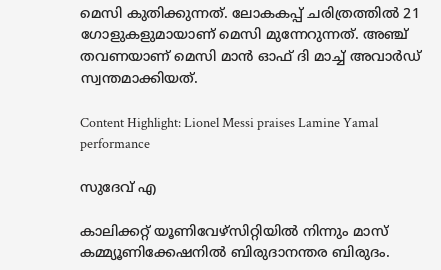മെസി കുതിക്കുന്നത്. ലോകകപ്പ് ചരിത്രത്തില്‍ 21 ഗോളുകളുമായാണ് മെസി മുന്നേറുന്നത്. അഞ്ച് തവണയാണ് മെസി മാന്‍ ഓഫ് ദി മാച്ച് അവാര്‍ഡ് സ്വന്തമാക്കിയത്.

Content Highlight: Lionel Messi praises Lamine Yamal performance

സുദേവ് എ

കാലിക്കറ്റ് യൂണിവേഴ്‌സിറ്റിയില്‍ നിന്നും മാസ് കമ്മ്യൂണിക്കേഷനില്‍ ബിരുദാനന്തര ബിരുദം.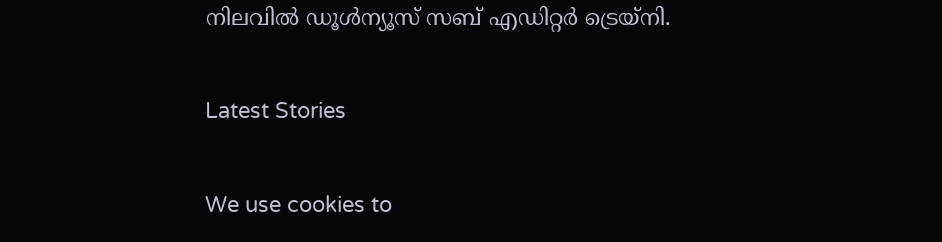നിലവില്‍ ഡൂള്‍ന്യൂസ് സബ് എഡിറ്റര്‍ ട്രെയ്‌നി.

Latest Stories

We use cookies to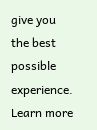give you the best possible experience. Learn more